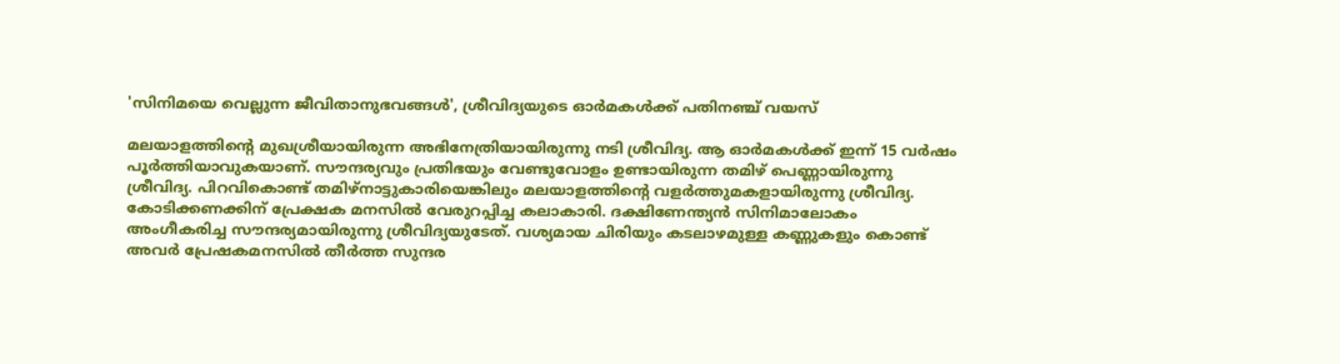'സിനിമയെ വെല്ലുന്ന ജീവിതാനുഭവങ്ങൾ', ശ്രീവിദ്യയുടെ ഓർമകൾക്ക് പതിനഞ്ച് വയസ്

മലയാളത്തിന്‍റെ മുഖശ്രീയായിരുന്ന അഭിനേത്രിയായിരുന്നു നടി ശ്രീവിദ്യ. ആ ഓർമകൾക്ക് ഇന്ന് 15 വര്‍ഷം പൂർത്തിയാവുകയാണ്. സൗന്ദര്യവും പ്രതിഭയും വേണ്ടുവോളം ഉണ്ടായിരുന്ന തമിഴ്‌ പെണ്ണായിരുന്നു ശ്രീവിദ്യ. പിറവികൊണ്ട് തമിഴ്നാട്ടുകാരിയെങ്കിലും മലയാളത്തിന്റെ വളർത്തുമകളായിരുന്നു ശ്രീവിദ്യ. കോടിക്കണക്കിന് പ്രേക്ഷക മനസിൽ വേരുറപ്പിച്ച കലാകാരി. ദക്ഷിണേന്ത്യന്‍ സിനിമാലോകം അംഗീകരിച്ച സൗന്ദര്യമായിരുന്നു ശ്രീവിദ്യയുടേത്. വശ്യമായ ചിരിയും കടലാഴമുള്ള കണ്ണുകളും കൊണ്ട് അവര്‍ പ്രേഷകമനസില്‍ തീര്‍ത്ത സുന്ദര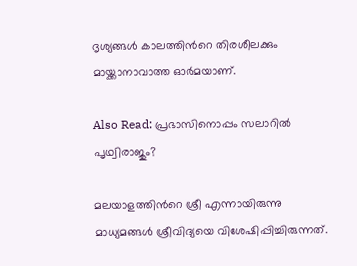ദൃശ്യങ്ങള്‍ കാലത്തിന്‍റെ തിരശീലക്കും മായ്ക്കാനാവാത്ത ഓര്‍മയാണ്.

Also Read: പ്രഭാസിനൊപ്പം സലാറിൽ പൃഥ്വിരാജും?

മലയാളത്തിന്‍റെ ശ്രീ എന്നായിരുന്നു മാധ്യമങ്ങള്‍ ശ്രീവിദ്യയെ വിശേഷിപ്പിച്ചിരുന്നത്.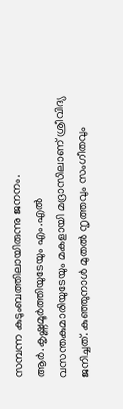സമ്പന്ന കുടുംബത്തിലായിരുന്നു ജനനം. ആര്‍.കൃഷ്ണമൂര്‍ത്തിയുടേയും എം.എല്‍ വസന്തകുമാരിയുടേയും മകളായി മദ്രാസിലാണ് ശ്രീവിദ്യ ജനിച്ചത്. കുഞ്ഞുനാള്‍ മുതല്‍ നൃത്തവും സംഗീതവും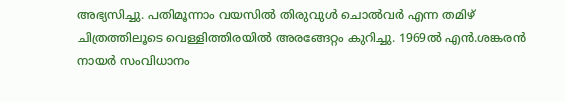അഭ്യസിച്ചു. പതിമൂന്നാം വയസില്‍ തിരുവുള്‍ ചൊല്‍വര്‍ എന്ന തമിഴ് ചിത്രത്തിലൂടെ വെള്ളിത്തിരയില്‍ അരങ്ങേറ്റം കുറിച്ചു. 1969ല്‍ എന്‍.ശങ്കരന്‍ നായര്‍ സംവിധാനം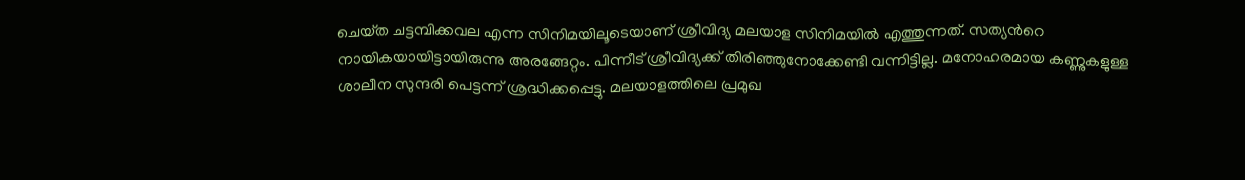ചെയ്‌ത ചട്ടമ്പിക്കവല എന്ന സിനിമയിലൂടെയാണ് ശ്രീവിദ്യ മലയാള സിനിമയില്‍ എത്തുന്നത്. സത്യന്‍റെ നായികയായിട്ടായിരുന്നു അരങ്ങേറ്റം. പിന്നീട് ശ്രീവിദ്യക്ക് തിരിഞ്ഞുനോക്കേണ്ടി വന്നിട്ടില്ല. മനോഹരമായ കണ്ണുകളുള്ള ശാലീന സുന്ദരി പെട്ടന്ന് ശ്രദ്ധിക്കപ്പെട്ടു. മലയാളത്തിലെ പ്രമുഖ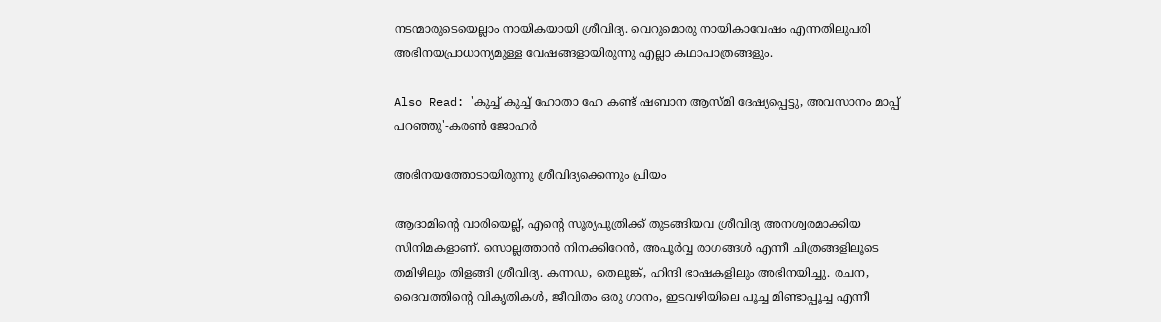നടന്മാരുടെയെല്ലാം നായികയായി ശ്രീവിദ്യ. വെറുമൊരു നായികാവേഷം എന്നതിലുപരി അഭിനയപ്രാധാന്യമുള്ള വേഷങ്ങളായിരുന്നു എല്ലാ കഥാപാത്രങ്ങളും.

Also Read: 'കുച്ച് കുച്ച് ഹോതാ ഹേ കണ്ട് ഷബാന ആസ്മി ദേഷ്യപ്പെട്ടു, അവസാനം മാപ്പ് പറഞ്ഞു'-കരൺ ജോഹർ

അഭിനയത്തോടായിരുന്നു ശ്രീവിദ്യക്കെന്നും പ്രിയം

ആദാമിന്‍റെ വാരിയെല്ല്, എന്‍റെ സൂര്യപുത്രിക്ക് തുടങ്ങിയവ ശ്രീവിദ്യ അനശ്വരമാക്കിയ സിനിമകളാണ്. സൊല്ലത്താന്‍ നിനക്കിറേന്‍, അപൂര്‍വ്വ രാഗങ്ങള്‍ എന്നീ ചിത്രങ്ങളിലൂടെ തമിഴിലും തിളങ്ങി ശ്രീവിദ്യ. കന്നഡ, തെലുങ്ക്, ഹിന്ദി ഭാഷകളിലും അഭിനയിച്ചു. രചന, ദൈവത്തിന്‍റെ വികൃതികള്‍, ജീവിതം ഒരു ഗാനം, ഇടവഴിയിലെ പൂച്ച മിണ്ടാപ്പൂച്ച എന്നീ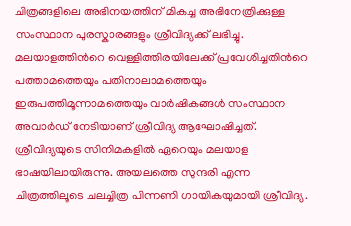ചിത്രങ്ങളിലെ അഭിനയത്തിന് മികച്ച അഭിനേത്രിക്കുള്ള സംസ്ഥാന പുരസ്കാരങ്ങളും ശ്രീവിദ്യക്ക് ലഭിച്ചു. മലയാളത്തിന്‍റെ വെള്ളിത്തിരയിലേക്ക് പ്രവേശിച്ചതിന്‍റെ പത്താമത്തെയും പതിനാലാമത്തെയും ഇരുപത്തിമൂന്നാമത്തെയും വാര്‍ഷികങ്ങള്‍ സംസ്ഥാന അവാര്‍ഡ് നേടിയാണ് ശ്രീവിദ്യ ആഘോഷിച്ചത്. ശ്രീവിദ്യയുടെ സിനിമകളില്‍ ഏറെയും മലയാള ഭാഷയിലായിരുന്നു. അയലത്തെ സുന്ദരി എന്ന ചിത്രത്തിലൂടെ ചലച്ചിത്ര പിന്നണി ഗായികയുമായി ശ്രീവിദ്യ.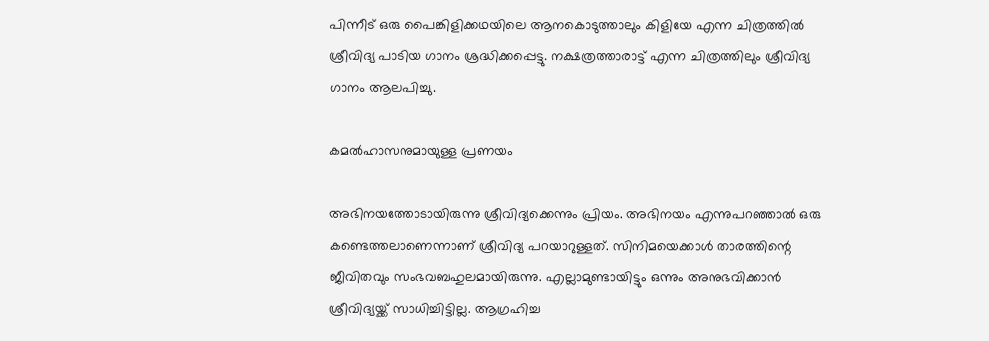പിന്നീട് ഒരു പൈങ്കിളിക്കഥയിലെ ആനകൊടുത്താലും കിളിയേ എന്ന ചിത്രത്തില്‍ ശ്രീവിദ്യ പാടിയ ഗാനം ശ്രദ്ധിക്കപ്പെട്ടു. നക്ഷത്രത്താരാട്ട് എന്ന ചിത്രത്തിലും ശ്രീവിദ്യ ഗാനം ആലപിച്ചു.

കമൽഹാസനുമായുള്ള പ്രണയം

അഭിനയത്തോടായിരുന്നു ശ്രീവിദ്യക്കെന്നും പ്രിയം. അഭിനയം എന്നുപറഞ്ഞാല്‍ ഒരു കണ്ടെത്തലാണെന്നാണ് ശ്രീവിദ്യ പറയാറുള്ളത്. സിനിമയെക്കാൾ താരത്തിന്റെ ജീവിതവും സംഭവബഹുലമായിരുന്നു. എല്ലാമുണ്ടായിട്ടും ഒന്നും അനുഭവിക്കാൻ ശ്രീവിദ്യയ്ക്ക് സാധിച്ചിട്ടില്ല. ആഗ്രഹിച്ച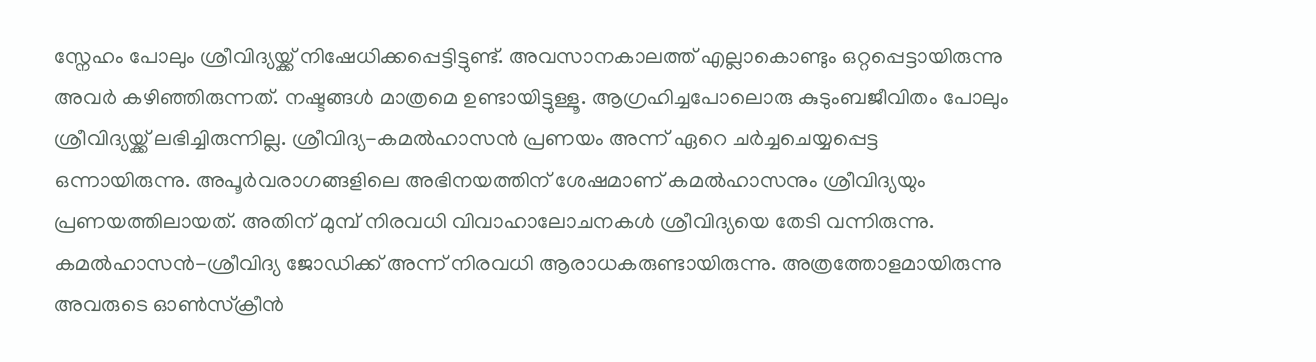സ്നേഹം പോലും ശ്രീവിദ്യയ്ക്ക് നിഷേധിക്കപ്പെട്ടിട്ടുണ്ട്. അവസാനകാലത്ത് എല്ലാകൊണ്ടും ഒറ്റപ്പെട്ടായിരുന്നു അവർ കഴിഞ്ഞിരുന്നത്. നഷ്ടങ്ങൾ മാത്രമെ ഉണ്ടായിട്ടുള്ളൂ. ആഗ്രഹിച്ചപോലൊരു കുടുംബജീവിതം പോലും ശ്രീവിദ്യയ്ക്ക് ലഭിച്ചിരുന്നില്ല. ശ്രീവിദ്യ-കമൽഹാസൻ പ്രണയം അന്ന് ഏറെ ചർച്ചചെയ്യപ്പെട്ട ഒന്നായിരുന്നു. അപൂർവരാഗങ്ങളിലെ അഭിനയത്തിന് ശേഷമാണ് കമൽഹാസനും ശ്രീവിദ്യയും പ്രണയത്തിലായത്. അതിന് മുമ്പ് നിരവധി വിവാഹാലോചനകൾ ശ്രീവിദ്യയെ തേടി വന്നിരുന്നു. കമൽഹാസൻ-ശ്രീവിദ്യ ജോഡിക്ക് അന്ന് നിരവധി ആരാധകരുണ്ടായിരുന്നു. അത്രത്തോളമായിരുന്നു അവരുടെ ഓൺസ്ക്രീൻ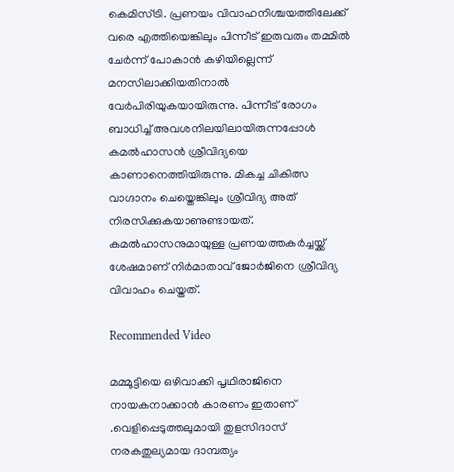കെമിസ്ട്രി. പ്രണയം വിവാഹനിശ്ചയത്തിലേക്ക് വരെ എത്തിയെങ്കിലും പിന്നീട് ഇരുവരും തമ്മിൽ ചേർന്ന് പോകാൻ കഴിയില്ലെന്ന് മനസിലാക്കിയതിനാൽ വേർപിരിയുകയായിരുന്നു. പിന്നീട് രോഗം ബാധിച്ച് അവശനിലയിലായിരുന്നപ്പോൾ കമൽഹാസൻ ശ്രീവിദ്യയെ കാണാനെത്തിയിരുന്നു. മികച്ച ചികിത്സ വാഗ്ദാനം ചെയ്തെങ്കിലും ശ്രീവിദ്യ അത് നിരസിക്കുകയാണുണ്ടായത്. കമൽഹാസനുമായുള്ള പ്രണയത്തകർച്ചയ്ക്ക് ശേഷമാണ് നിർമാതാവ് ജോർജിനെ ശ്രീവിദ്യ വിവാഹം ചെയ്തത്.

Recommended Video

മമ്മൂട്ടിയെ ഒഴിവാക്കി പൃഥിരാജിനെ നായകനാക്കാൻ കാരണം ഇതാണ് .വെളിപ്പെടുത്തലുമായി തുളസിദാസ്‌
നരകതുല്യമായ ദാമ്പത്യം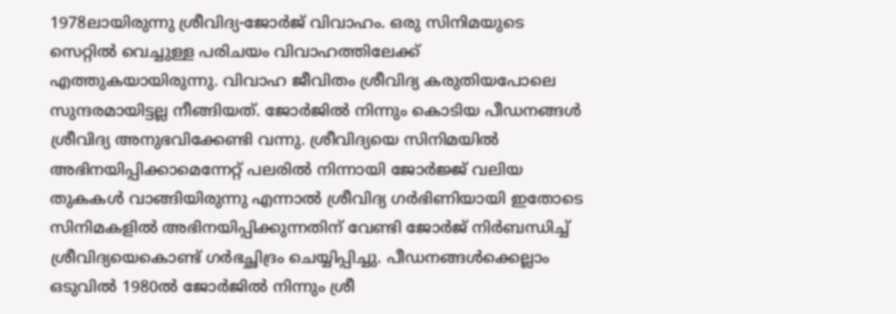1978ലായിരുന്നു ശ്രീവിദ്യ-ജോർജ് വിവാഹം. ഒരു സിനിമയുടെ സെറ്റിൽ വെച്ചുള്ള പരിചയം വിവാഹത്തിലേക്ക് എത്തുകയായിരുന്നു. വിവാഹ ജീവിതം ശ്രീവിദ്യ കരുതിയപോലെ സുന്ദരമായിട്ടല്ല നീങ്ങിയത്. ജോർജിൽ നിന്നും കൊടിയ പീഡനങ്ങൾ ശ്രീവിദ്യ അനുഭവിക്കേണ്ടി വന്നു. ശ്രീവിദ്യയെ സിനിമയിൽ അഭിനയിപ്പിക്കാമെന്നേറ്റ് പലരിൽ നിന്നായി ജോർജ്ജ് വലിയ തുകകൾ വാങ്ങിയിരുന്നു എന്നാൽ ശ്രീവിദ്യ ഗർഭിണിയായി ഇതോടെ സിനിമകളിൽ അഭിനയിപ്പിക്കുന്നതിന് വേണ്ടി ജോർജ് നിർബന്ധിച്ച് ശ്രീവിദ്യയെകൊണ്ട് ഗർഭച്ഛിദ്രം ചെയ്യിപ്പിച്ചു. പീഡനങ്ങൾക്കെല്ലാം ഒടുവിൽ 1980ൽ ജോർജിൽ നിന്നും ശ്രീ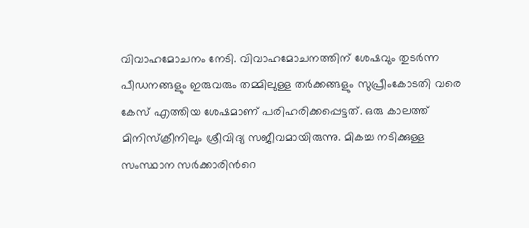വിവാഹമോചനം നേടി. വിവാഹമോചനത്തിന് ശേഷവും തുടർന്ന പീഡനങ്ങളും ഇരുവരും തമ്മിലുള്ള തർക്കങ്ങളും സുപ്രീംകോടതി വരെ കേസ് എത്തിയ ശേഷമാണ് പരിഹരിക്കപ്പെട്ടത്. ഒരു കാലത്ത് മിനിസ്ക്രീനിലും ശ്രീവിദ്യ സജീവമായിരുന്നു. മികച്ച നടിക്കുള്ള സംസ്ഥാന സര്‍ക്കാരിന്‍റെ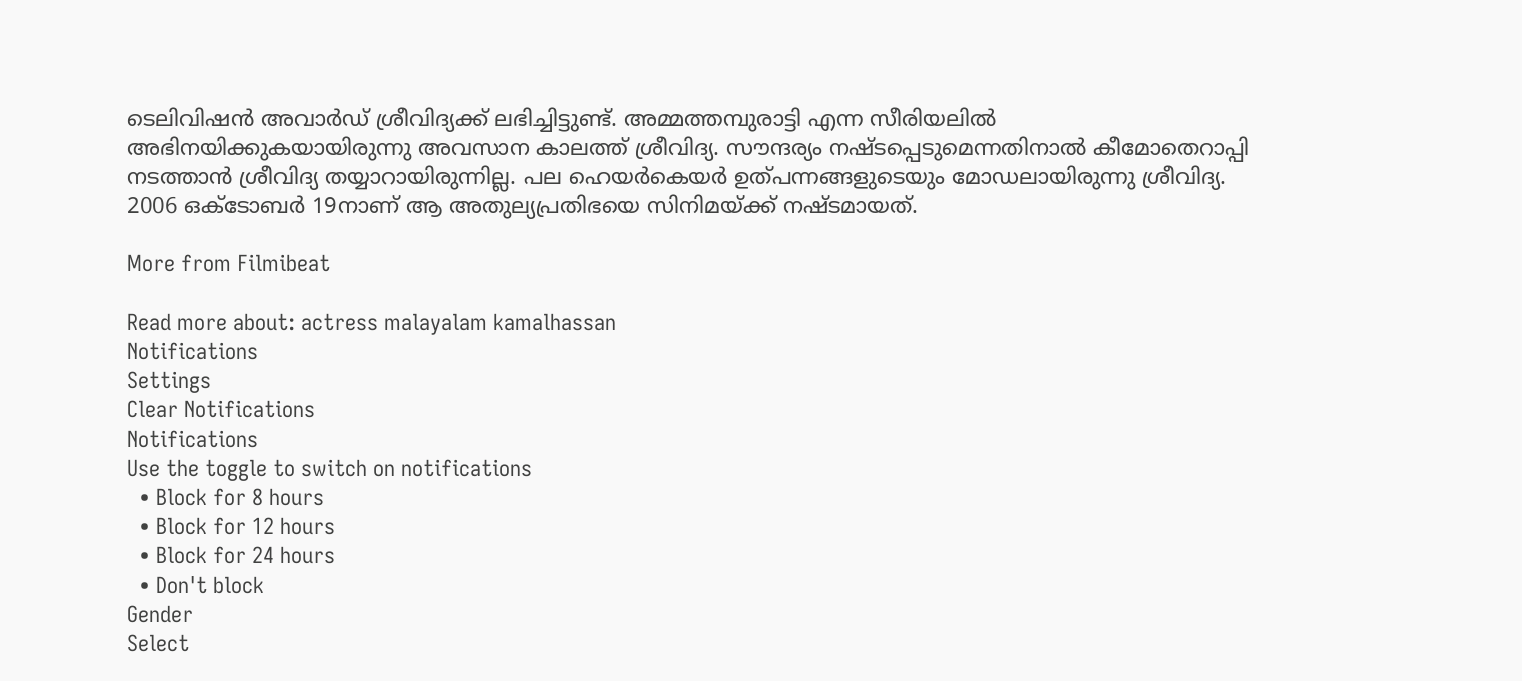ടെലിവിഷന്‍ അവാര്‍ഡ് ശ്രീവിദ്യക്ക് ലഭിച്ചിട്ടുണ്ട്. അമ്മത്തമ്പുരാട്ടി എന്ന സീരിയലില്‍ അഭിനയിക്കുകയായിരുന്നു അവസാന കാലത്ത് ശ്രീവിദ്യ. സൗന്ദര്യം നഷ്ടപ്പെടുമെന്നതിനാല്‍ കീമോതെറാപ്പി നടത്താന്‍ ശ്രീവിദ്യ തയ്യാറായിരുന്നില്ല. പല ഹെയര്‍കെയര്‍ ഉത്പന്നങ്ങളുടെയും മോഡലായിരുന്നു ശ്രീവിദ്യ. 2006 ഒക്ടോബർ 19നാണ് ആ അതുല്യപ്രതിഭയെ സിനിമയ്ക്ക് നഷ്ടമായത്.

More from Filmibeat

Read more about: actress malayalam kamalhassan
Notifications
Settings
Clear Notifications
Notifications
Use the toggle to switch on notifications
  • Block for 8 hours
  • Block for 12 hours
  • Block for 24 hours
  • Don't block
Gender
Select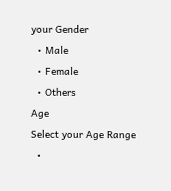your Gender
  • Male
  • Female
  • Others
Age
Select your Age Range
  •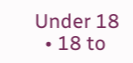Under 18
  • 18 to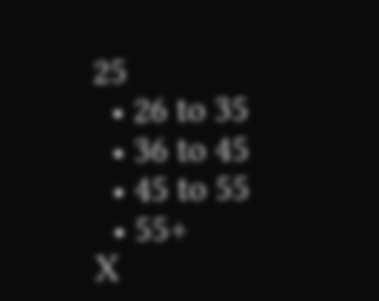25
  • 26 to 35
  • 36 to 45
  • 45 to 55
  • 55+
X